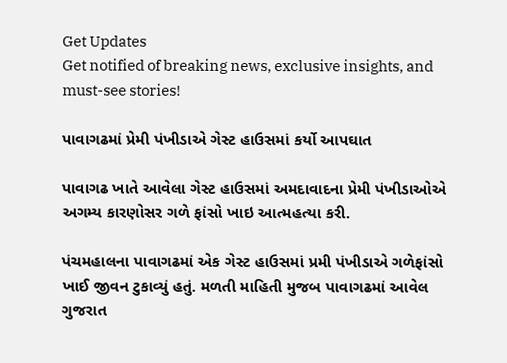Get Updates
Get notified of breaking news, exclusive insights, and must-see stories!

પાવાગઢમાં પ્રેમી પંખીડાએ ગેસ્ટ હાઉસમાં કર્યો આપઘાત

પાવાગઢ ખાતે આવેલા ગેસ્ટ હાઉસમાં અમદાવાદના પ્રેમી પંખીડાઓએ અગમ્ય કારણોસર ગળે ફાંસો ખાઇ આત્મહત્યા કરી.

પંચમહાલના પાવાગઢમાં એક ગેસ્ટ હાઉસમાં પ્રમી પંખીડાએ ગળેફાંસો ખાઈ જીવન ટુકાવ્યું હતું. મળતી માહિતી મુજબ પાવાગઢમાં આવેલ ગુજરાત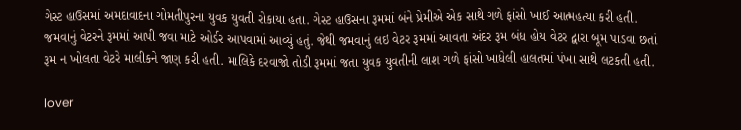ગેસ્ટ હાઉસમાં અમદાવાદના ગોમતીપુરના યુવક યુવતી રોકાયા હતા. ગેસ્ટ હાઉસના રૂમમાં બંને પ્રેમીએ એક સાથે ગળે ફાંસો ખાઈ આત્મહત્યા કરી હતી. જમવાનું વેટરને રૂમમાં આપી જવા માટે ઓર્ડર આપવામાં આવ્યું હતું. જેથી જમવાનું લઇ વેટર રૂમમાં આવતા અંદર રૂમ બંધ હોય વેટર દ્વારા બૂમ પાડવા છતાં રૂમ ન ખોલતા વેટરે માલીકને જાણ કરી હતી. માલિકે દરવાજો તોડી રૂમમાં જતા યુવક યુવતીની લાશ ગળે ફાંસો ખાધેલી હાલતમાં પંખા સાથે લટકતી હતી.

lover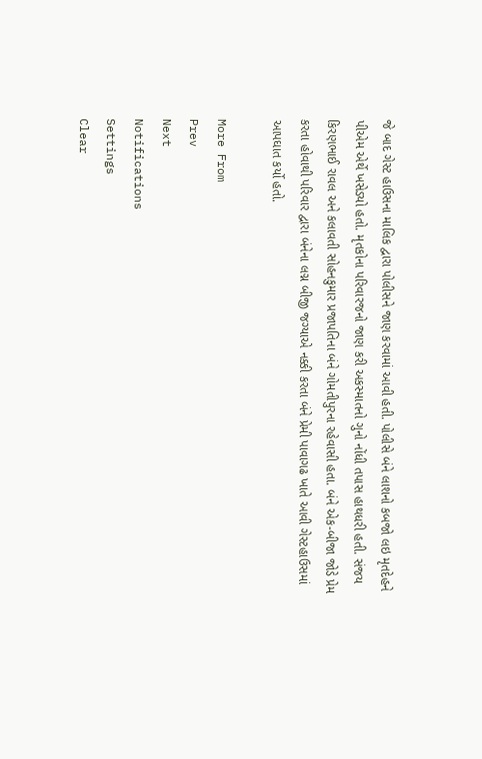જે બાદ ગેસ્ટ હાઉસના માલિક દ્વારા પોલીસને જાણ કરવામાં આવી હતી. પોલીસે બંને લાશનો કબજો લઇ મૃતદેહને પીએમ એર્થે ખસેડ્યો હતો. મૃતકોના પરિવારજનો જાણ કરી અકસ્માતનો ગુનો નોંધી તપાસ હાથધરી હતી. સંજય કિરણભાઈ રાવલ અને કલાવતી સોહનકુમાર પ્રજાપતિના બંને ગોમતીપુરના રહેવાસી હતા. બંને એક-બીજા જોડે પ્રેમ કરતા હોવાથી પરિવાર દ્વારા બંનેના લગ્ન બીજી જગ્યાએ નક્કી કરતા બંને પ્રેમી પાવાગઢ ખાતે આવી ગેસ્ટહાઉસમાં આપઘાત કર્યો હતો.

More From
Prev
Next
Notifications
Settings
Clear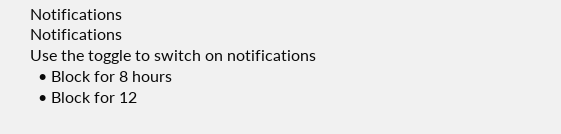Notifications
Notifications
Use the toggle to switch on notifications
  • Block for 8 hours
  • Block for 12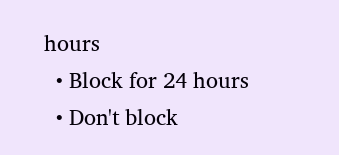hours
  • Block for 24 hours
  • Don't block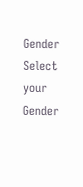Gender
Select your Gender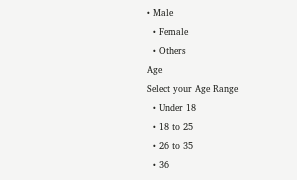• Male
  • Female
  • Others
Age
Select your Age Range
  • Under 18
  • 18 to 25
  • 26 to 35
  • 36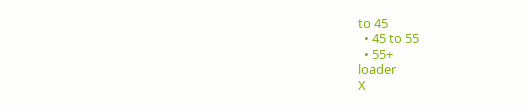to 45
  • 45 to 55
  • 55+
loader
X